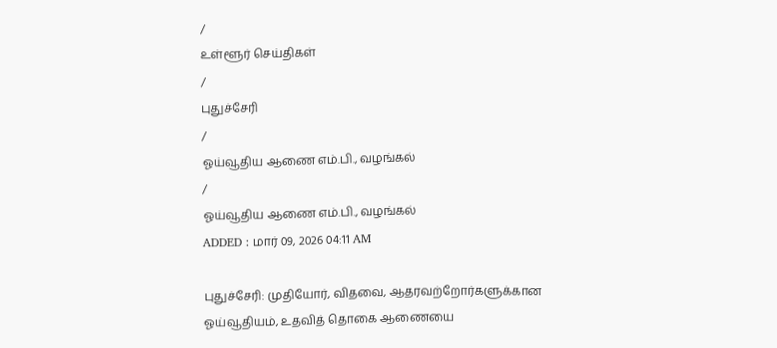/
உள்ளூர் செய்திகள்
/
புதுச்சேரி
/
ஓய்வூதிய ஆணை எம்.பி., வழங்கல்
/
ஓய்வூதிய ஆணை எம்.பி., வழங்கல்
ADDED : மார் 09, 2026 04:11 AM

புதுச்சேரி: முதியோர், விதவை, ஆதரவற்றோர்களுக்கான ஓய்வூதியம், உதவித் தொகை ஆணையை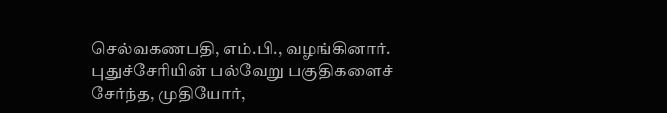செல்வகணபதி, எம்.பி., வழங்கினார்.
புதுச்சேரியின் பல்வேறு பகுதிகளைச் சேர்ந்த, முதியோர்,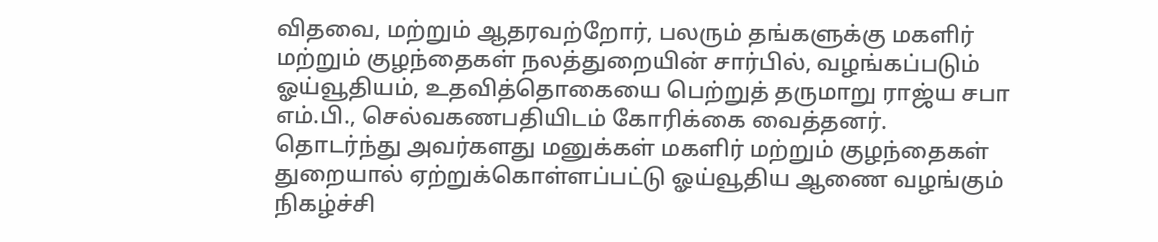விதவை, மற்றும் ஆதரவற்றோர், பலரும் தங்களுக்கு மகளிர் மற்றும் குழந்தைகள் நலத்துறையின் சார்பில், வழங்கப்படும் ஓய்வூதியம், உதவித்தொகையை பெற்றுத் தருமாறு ராஜ்ய சபா எம்.பி., செல்வகணபதியிடம் கோரிக்கை வைத்தனர்.
தொடர்ந்து அவர்களது மனுக்கள் மகளிர் மற்றும் குழந்தைகள் துறையால் ஏற்றுக்கொள்ளப்பட்டு ஓய்வூதிய ஆணை வழங்கும் நிகழ்ச்சி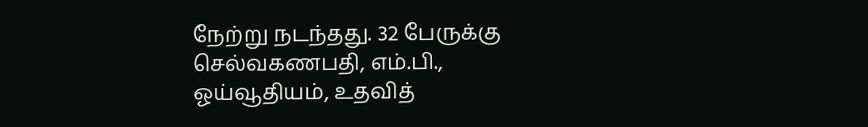நேற்று நடந்தது. 32 பேருக்கு செல்வகணபதி, எம்.பி., ஓய்வூதியம், உதவித்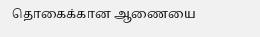தொகைக்கான ஆணையை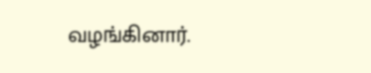வழங்கினார்.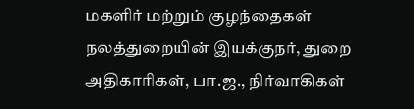மகளிர் மற்றும் குழந்தைகள் நலத்துறையின் இயக்குநர், துறை அதிகாரிகள், பா.ஜ., நிர்வாகிகள்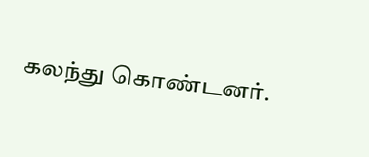கலந்து கொண்டனர்.